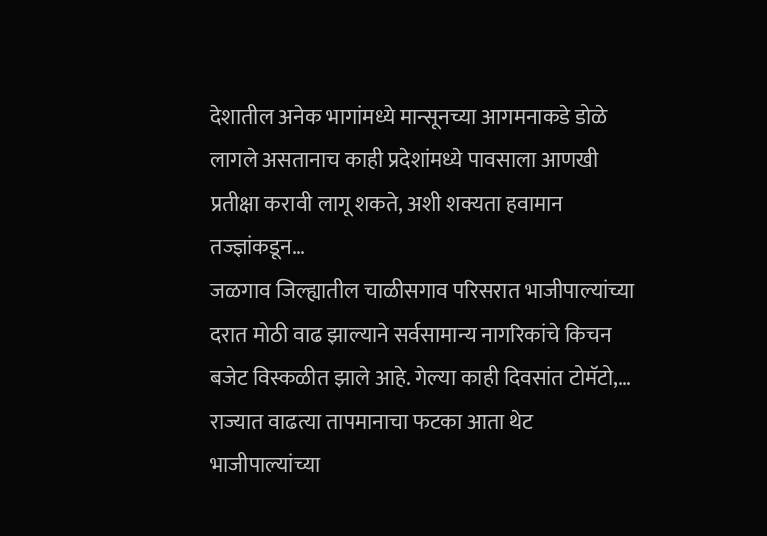देशातील अनेक भागांमध्ये मान्सूनच्या आगमनाकडे डोळे लागले असतानाच काही प्रदेशांमध्ये पावसाला आणखी प्रतीक्षा करावी लागू शकते, अशी शक्यता हवामान तज्ज्ञांकडून…
जळगाव जिल्ह्यातील चाळीसगाव परिसरात भाजीपाल्यांच्या दरात मोठी वाढ झाल्याने सर्वसामान्य नागरिकांचे किचन बजेट विस्कळीत झाले आहे. गेल्या काही दिवसांत टोमॅटो,…
राज्यात वाढत्या तापमानाचा फटका आता थेट भाजीपाल्यांच्या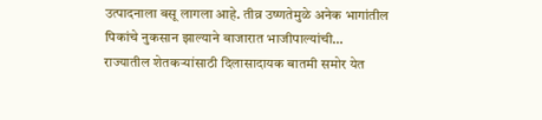उत्पादनाला बसू लागला आहे. तीव्र उष्णतेमुळे अनेक भागांतील पिकांचे नुकसान झाल्याने बाजारात भाजीपाल्यांची…
राज्यातील शेतकऱ्यांसाठी दिलासादायक बातमी समोर येत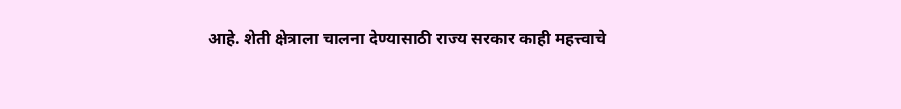आहे. शेती क्षेत्राला चालना देण्यासाठी राज्य सरकार काही महत्त्वाचे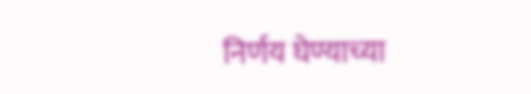निर्णय घेण्याच्या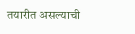तयारीत असल्याची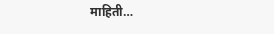माहिती…